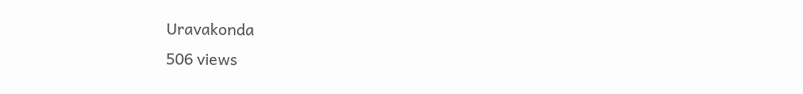Uravakonda
506 views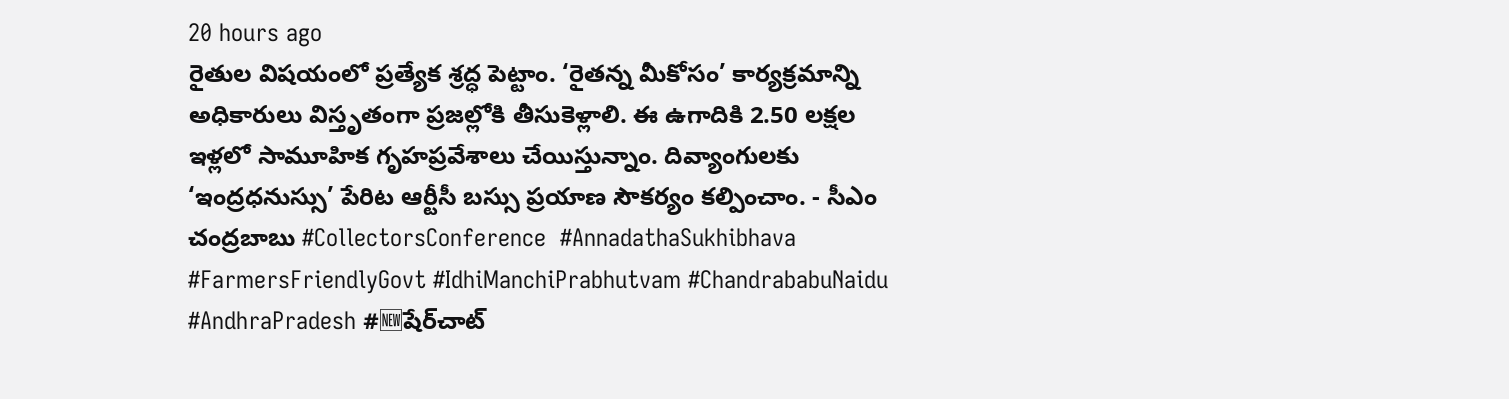20 hours ago
రైతుల విషయంలో ప్రత్యేక శ్రద్ధ పెట్టాం. ‘రైతన్న మీకోసం’ కార్యక్రమాన్ని అధికారులు విస్తృతంగా ప్రజల్లోకి తీసుకెళ్లాలి. ఈ ఉగాదికి 2.50 లక్షల ఇళ్లలో సామూహిక గృహప్రవేశాలు చేయిస్తున్నాం. దివ్యాంగులకు ‘ఇంద్రధనుస్సు’ పేరిట ఆర్టీసీ బస్సు ప్రయాణ సౌకర్యం కల్పించాం. - సీఎం చంద్రబాబు #CollectorsConference  #AnnadathaSukhibhava #FarmersFriendlyGovt #IdhiManchiPrabhutvam #ChandrababuNaidu #AndhraPradesh #🆕షేర్‌చాట్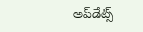అప్‌డేట్స్